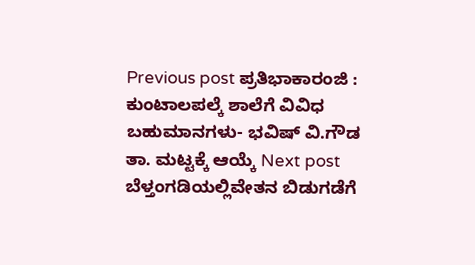Previous post ಪ್ರತಿಭಾಕಾರಂಜಿ : ಕುಂಟಾಲಪಲ್ಕೆ ಶಾಲೆಗೆ ವಿವಿಧ ಬಹುಮಾನಗಳು- ಭವಿಷ್ ವಿ.ಗೌಡ ತಾ. ಮಟ್ಟಕ್ಕೆ ಆಯ್ಕೆ Next post ಬೆಳ್ತಂಗಡಿಯಲ್ಲಿವೇತನ ಬಿಡುಗಡೆಗೆ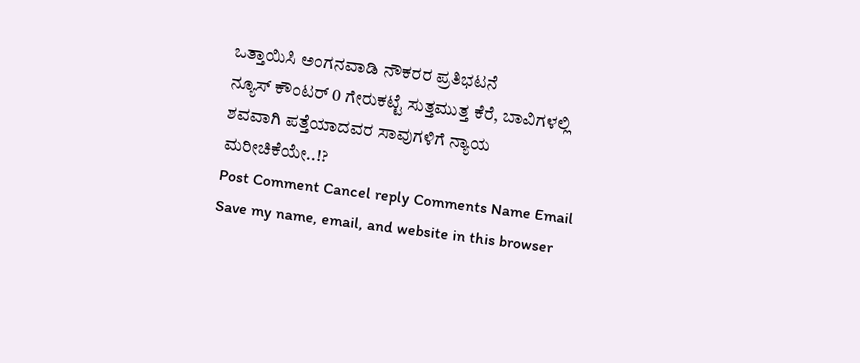ಒತ್ತಾಯಿಸಿ ಅಂಗನವಾಡಿ ನೌಕರರ ಪ್ರತಿಭಟನೆ
ನ್ಯೂಸ್ ಕೌಂಟರ್ 0 ಗೇರುಕಟ್ಟೆ ಸುತ್ತಮುತ್ತ ಕೆರೆ, ಬಾವಿಗಳಲ್ಲಿ ಶವವಾಗಿ ಪತ್ತೆಯಾದವರ ಸಾವುಗಳಿಗೆ ನ್ಯಾಯ ಮರೀಚಿಕೆಯೇ..!?
Post Comment Cancel reply Comments Name Email Save my name, email, and website in this browser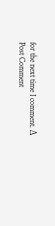for the next time I comment. Δ
Post Comment